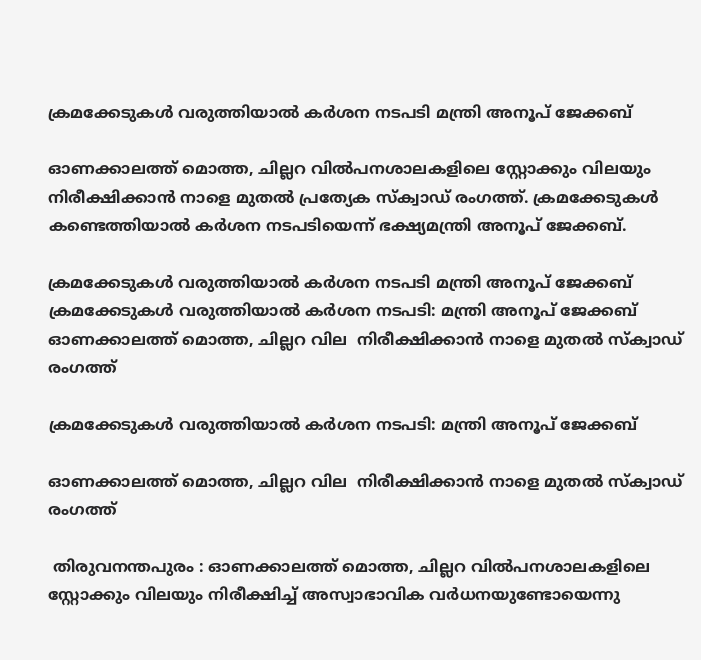ക്രമക്കേടുകള്‍ വരുത്തിയാൽ കര്‍ശന നടപടി മന്ത്രി അനൂപ് ജേക്കബ്

ഓണക്കാലത്ത് മൊത്ത, ചില്ലറ വില്‍പനശാലകളിലെ സ്റ്റോക്കും വിലയും നിരീക്ഷിക്കാന്‍ നാളെ മുതല്‍ പ്രത്യേക സ്‌ക്വാഡ് രംഗത്ത്. ക്രമക്കേടുകള്‍ കണ്ടെത്തിയാല്‍ കര്‍ശന നടപടിയെന്ന് ഭക്ഷ്യമന്ത്രി അനൂപ് ജേക്കബ്.

ക്രമക്കേടുകള്‍ വരുത്തിയാൽ കര്‍ശന നടപടി മന്ത്രി അനൂപ് ജേക്കബ്
ക്രമക്കേടുകള്‍ വരുത്തിയാൽ കര്‍ശന നടപടി: മന്ത്രി അനൂപ് ജേക്കബ്  ഓണക്കാലത്ത് മൊത്ത, ചില്ലറ വില  നിരീക്ഷിക്കാന്‍ നാളെ മുതല്‍ സ്‌ക്വാഡ് രംഗത്ത്

ക്രമക്കേടുകള്‍ വരുത്തിയാൽ കര്‍ശന നടപടി: മന്ത്രി അനൂപ് ജേക്കബ്

ഓണക്കാലത്ത് മൊത്ത, ചില്ലറ വില  നിരീക്ഷിക്കാന്‍ നാളെ മുതല്‍ സ്‌ക്വാഡ് രംഗത്ത്

 തിരുവനന്തപുരം : ഓണക്കാലത്ത് മൊത്ത, ചില്ലറ വില്‍പനശാലകളിലെ സ്റ്റോക്കും വിലയും നിരീക്ഷിച്ച് അസ്വാഭാവിക വര്‍ധനയുണ്ടോയെന്നു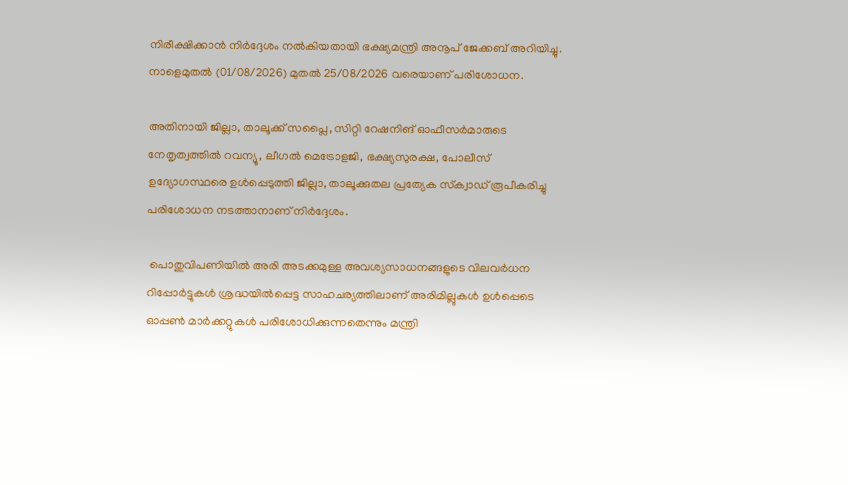നിരീക്ഷിക്കാന്‍ നിര്‍ദ്ദേശം നല്‍കിയതായി ഭക്ഷ്യമന്ത്രി അനൂപ് ജേക്കബ് അറിയിച്ചു. നാളെമുതല്‍ (01/08/2026) മുതല്‍ 25/08/2026 വരെയാണ് പരിശോധന.

അതിനായി ജില്ലാ, താലൂക്ക് സപ്ലൈ, സിറ്റി റേഷനിങ് ഓഫീസര്‍മാരുടെ നേതൃത്വത്തില്‍ റവന്യൂ, ലീഗല്‍ മെട്രോളജി, ഭക്ഷ്യസുരക്ഷ, പോലീസ് ഉദ്യോഗസ്ഥരെ ഉള്‍പ്പെടുത്തി ജില്ലാ, താലൂക്കുതല പ്രത്യേക സ്‌ക്വാഡ് രൂപീകരിച്ചു പരിശോധന നടത്താനാണ് നിര്‍ദ്ദേശം.

 പൊതുവിപണിയില്‍ അരി അടക്കമുള്ള അവശ്യസാധനങ്ങളുടെ വിലവര്‍ധന റിപ്പോര്‍ട്ടുകള്‍ ശ്രദ്ധയിൽപ്പെട്ട സാഹചര്യത്തിലാണ് അരിമില്ലുകള്‍ ഉള്‍പ്പെടെ ഓപ്പണ്‍ മാര്‍ക്കറ്റുകള്‍ പരിശോധിക്കുന്നതെന്നും മന്ത്രി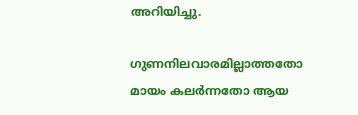അറിയിച്ചു.

ഗുണനിലവാരമില്ലാത്തതോ മായം കലര്‍ന്നതോ ആയ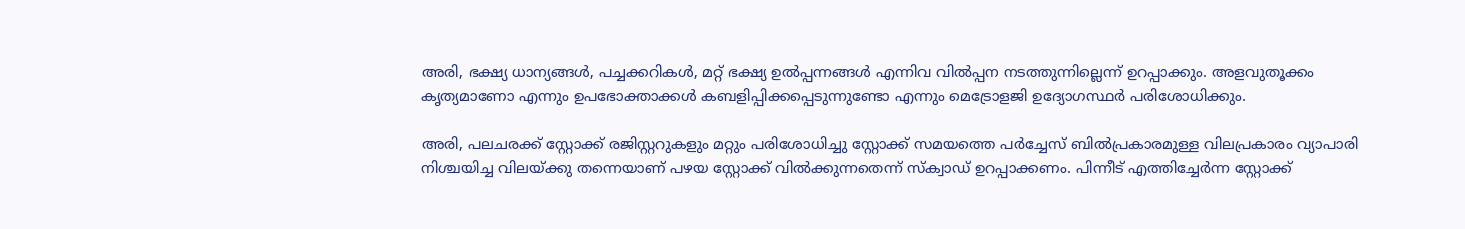അരി, ഭക്ഷ്യ ധാന്യങ്ങള്‍, പച്ചക്കറികള്‍, മറ്റ് ഭക്ഷ്യ ഉല്‍പ്പന്നങ്ങള്‍ എന്നിവ വില്‍പ്പന നടത്തുന്നില്ലെന്ന് ഉറപ്പാക്കും. അളവുതൂക്കം കൃത്യമാണോ എന്നും ഉപഭോക്താക്കള്‍ കബളിപ്പിക്കപ്പെടുന്നുണ്ടോ എന്നും മെട്രോളജി ഉദ്യോഗസ്ഥര്‍ പരിശോധിക്കും.

അരി, പലചരക്ക് സ്റ്റോക്ക് രജിസ്റ്ററുകളും മറ്റും പരിശോധിച്ചു സ്റ്റോക്ക് സമയത്തെ പര്‍ച്ചേസ് ബില്‍പ്രകാരമുള്ള വിലപ്രകാരം വ്യാപാരി നിശ്ചയിച്ച വിലയ്ക്കു തന്നെയാണ് പഴയ സ്റ്റോക്ക് വില്‍ക്കുന്നതെന്ന് സ്‌ക്വാഡ് ഉറപ്പാക്കണം. പിന്നീട് എത്തിച്ചേര്‍ന്ന സ്റ്റോക്ക്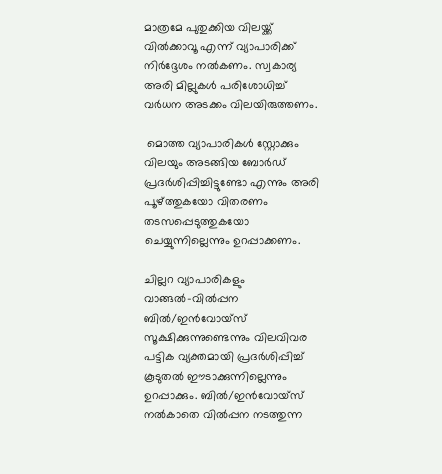മാത്രമേ പുതുക്കിയ വിലയ്ക്ക് വില്‍ക്കാവൂ എന്ന് വ്യാപാരിക്ക് നിര്‍ദ്ദേശം നല്‍കണം. സ്വകാര്യ അരി മില്ലുകള്‍ പരിശോധിച്ച് വര്‍ധന അടക്കം വിലയിരുത്തണം.

 മൊത്ത വ്യാപാരികള്‍ സ്റ്റോക്കും വിലയും അടങ്ങിയ ബോര്‍ഡ് പ്രദര്‍ശിപ്പിച്ചിട്ടുണ്ടോ എന്നും അരി പൂഴ്ത്തുകയോ വിതരണം തടസപ്പെടുത്തുകയോ ചെയ്യുന്നില്ലെന്നും ഉറപ്പാക്കണം.

ചില്ലറ വ്യാപാരികളും വാങ്ങല്‍-വില്‍പ്പന ബില്‍/ഇന്‍വോയ്സ് സൂക്ഷിക്കുന്നുണ്ടെന്നും വിലവിവര പട്ടിക വ്യക്തമായി പ്രദര്‍ശിപ്പിച്ച് കൂടുതല്‍ ഈടാക്കുന്നില്ലെന്നും ഉറപ്പാക്കും. ബില്‍/ഇന്‍വോയ്സ് നല്‍കാതെ വില്‍പ്പന നടത്തുന്ന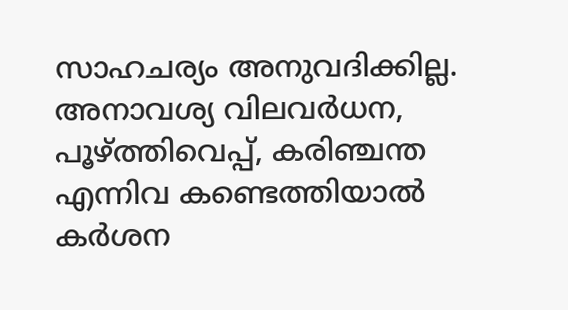സാഹചര്യം അനുവദിക്കില്ല. അനാവശ്യ വിലവര്‍ധന, പൂഴ്ത്തിവെപ്പ്, കരിഞ്ചന്ത എന്നിവ കണ്ടെത്തിയാല്‍ കര്‍ശന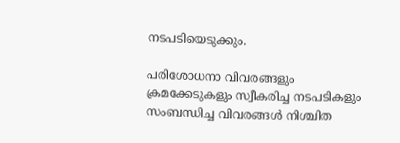നടപടിയെടുക്കും.

പരിശോധനാ വിവരങ്ങളും ക്രമക്കേടുകളും സ്വീകരിച്ച നടപടികളും സംബന്ധിച്ച വിവരങ്ങള്‍ നിശ്ചിത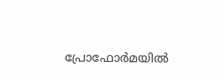പ്രോഫോര്‍മയില്‍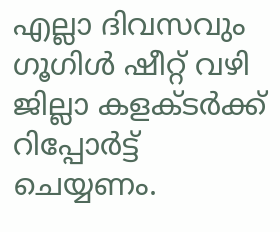എല്ലാ ദിവസവും ഗൂഗിള്‍ ഷീറ്റ് വഴി ജില്ലാ കളക്ടര്‍ക്ക് റിപ്പോര്‍ട്ട് ചെയ്യണം.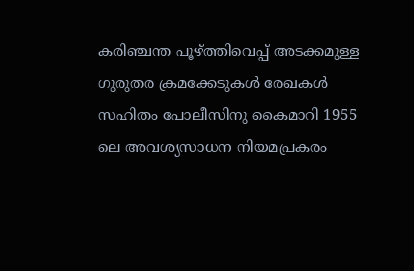കരിഞ്ചന്ത പൂഴ്ത്തിവെപ്പ് അടക്കമുള്ള ഗുരുതര ക്രമക്കേടുകള്‍ രേഖകള്‍ സഹിതം പോലീസിനു കൈമാറി 1955 ലെ അവശ്യസാധന നിയമപ്രകരം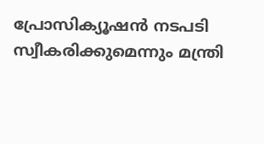പ്രോസിക്യൂഷന്‍ നടപടി സ്വീകരിക്കുമെന്നും മന്ത്രി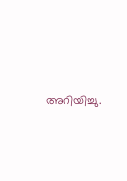അറിയിച്ചു.